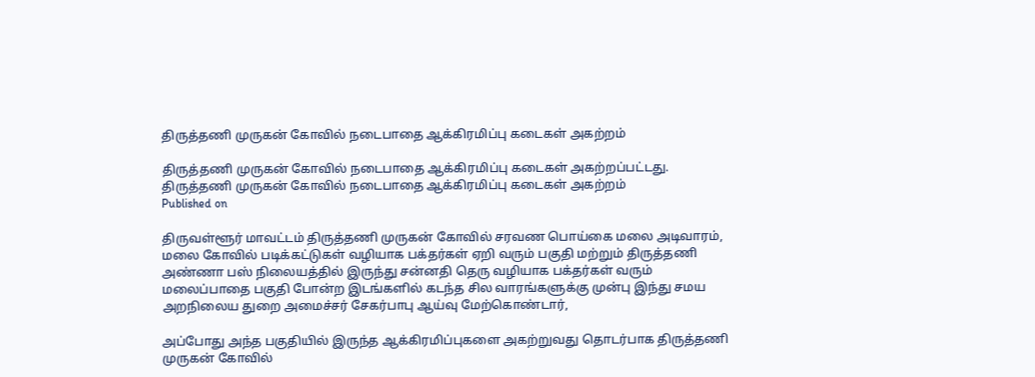திருத்தணி முருகன் கோவில் நடைபாதை ஆக்கிரமிப்பு கடைகள் அகற்றம்

திருத்தணி முருகன் கோவில் நடைபாதை ஆக்கிரமிப்பு கடைகள் அகற்றப்பட்டது.
திருத்தணி முருகன் கோவில் நடைபாதை ஆக்கிரமிப்பு கடைகள் அகற்றம்
Published on

திருவள்ளூர் மாவட்டம் திருத்தணி முருகன் கோவில் சரவண பொய்கை மலை அடிவாரம், மலை கோவில் படிக்கட்டுகள் வழியாக பக்தர்கள் ஏறி வரும் பகுதி மற்றும் திருத்தணி அண்ணா பஸ் நிலையத்தில் இருந்து சன்னதி தெரு வழியாக பக்தர்கள் வரும் மலைப்பாதை பகுதி போன்ற இடங்களில் கடந்த சில வாரங்களுக்கு முன்பு இந்து சமய அறநிலைய துறை அமைச்சர் சேகர்பாபு ஆய்வு மேற்கொண்டார்,

அப்போது அந்த பகுதியில் இருந்த ஆக்கிரமிப்புகளை அகற்றுவது தொடர்பாக திருத்தணி முருகன் கோவில்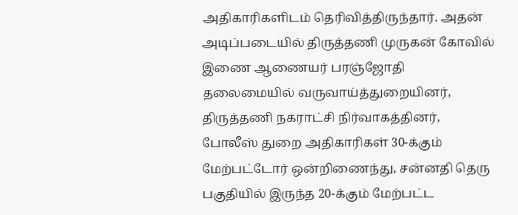அதிகாரிகளிடம் தெரிவித்திருந்தார். அதன் அடிப்படையில் திருத்தணி முருகன் கோவில் இணை ஆணையர் பரஞ்ஜோதி தலைமையில் வருவாய்த்துறையினர், திருத்தணி நகராட்சி நிர்வாகத்தினர், போலீஸ் துறை அதிகாரிகள் 30-க்கும் மேற்பட்டோர் ஒன்றிணைந்து, சன்னதி தெரு பகுதியில் இருந்த 20-க்கும் மேற்பட்ட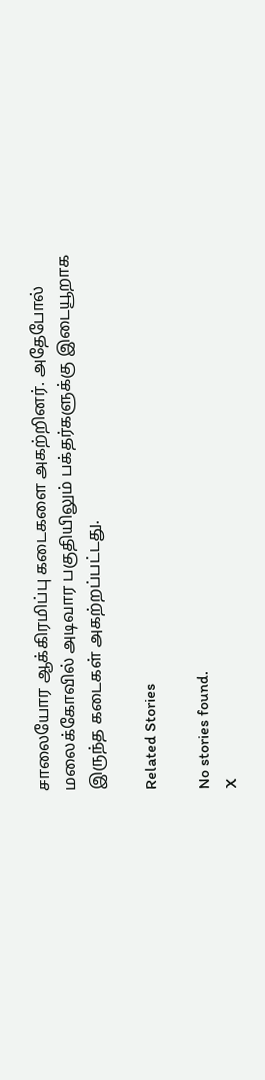சாலையோர ஆக்கிரமிப்பு கடைகளை அகற்றினர். அதேபோல் மலைக்கோவில் அடிவார பகுதியிலும் பக்தர்களுக்கு இடையூறாக இருந்த கடைகள் அகற்றப்பட்டது.

Related Stories

No stories found.
X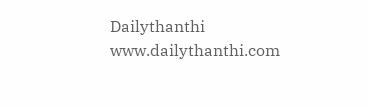Dailythanthi
www.dailythanthi.com